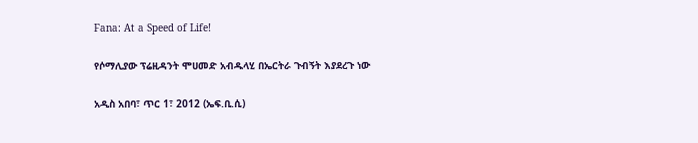Fana: At a Speed of Life!

የሶማሊያው ፕሬዚዳንት ሞሀመድ አብዱላሂ በኤርትራ ጉብኝት እያደረጉ ነው

አዲስ አበባ፣ ጥር 1፣ 2012 (ኤፍ.ቢ.ሲ)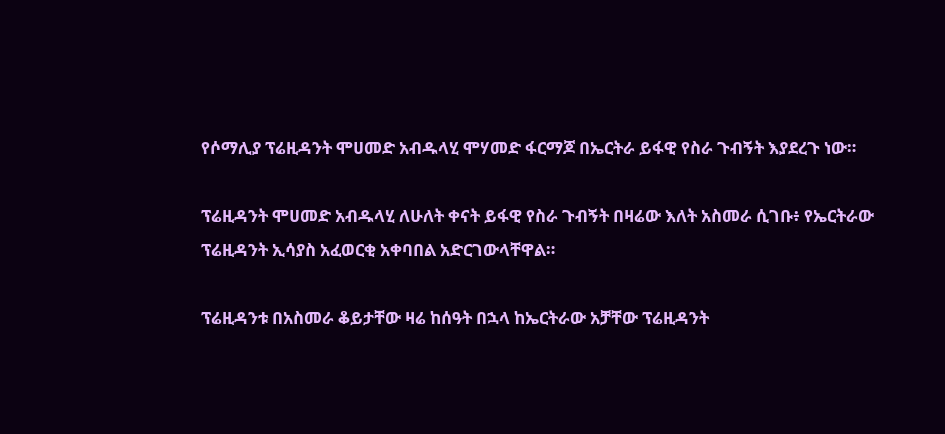የሶማሊያ ፕሬዚዳንት ሞሀመድ አብዱላሂ ሞሃመድ ፋርማጆ በኤርትራ ይፋዊ የስራ ጉብኝት እያደረጉ ነው።

ፕሬዚዳንት ሞሀመድ አብዱላሂ ለሁለት ቀናት ይፋዊ የስራ ጉብኝት በዛሬው እለት አስመራ ሲገቡ፥ የኤርትራው ፕሬዚዳንት ኢሳያስ አፈወርቂ አቀባበል አድርገውላቸዋል።

ፕሬዚዳንቱ በአስመራ ቆይታቸው ዛሬ ከሰዓት በኋላ ከኤርትራው አቻቸው ፕሬዚዳንት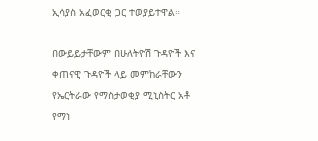ኢሳያስ አፈወርቂ ጋር ተወያይተዋል።

በውይይታቸውም በሁለትዮሽ ጉዳዮች እና ቀጠናዊ ጉዳዮች ላይ መምከራቸውን የኤርትራው የማስታወቂያ ሚኒስትር አቶ የማነ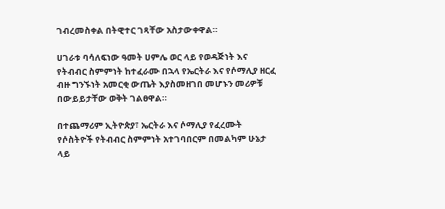ገብረመስቀል በትዊተር ገጻቸው አስታውቀዋል።

ሀገራቱ ባሳለፍነው ዓመት ሀምሌ ወር ላይ የወዳጅነት እና የትብብር ስምምነት ከተፈራሙ በኋላ የኤርትራ እና የሶማሊያ ዘርፈ ብዙ ግንኙነት አመርቂ ውጤት እያስመዘገበ መሆኑን መሪዎቹ በውይይታቸው ወቅት ገልፀዋል።

በተጨማሪም ኢትዮጵያ፣ ኤርትራ እና ሶማሊያ የፈረሙት የሶስትዮች የትብብር ስምምነት አተገባበርም በመልካም ሁኔታ ላይ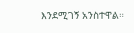እንደሚገኝ አንስተዋል።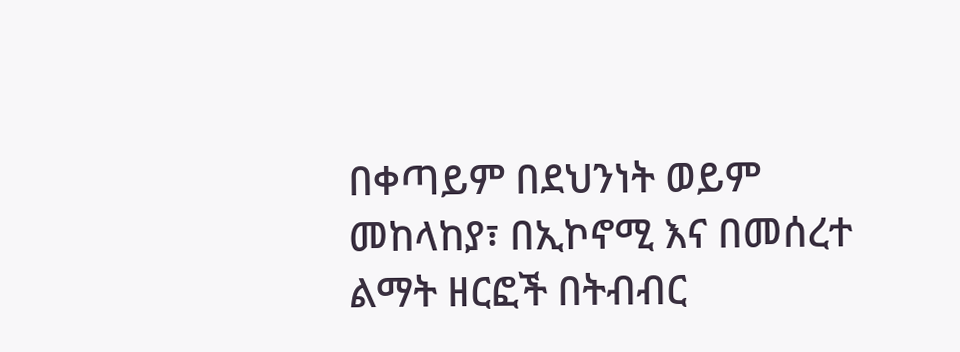በቀጣይም በደህንነት ወይም መከላከያ፣ በኢኮኖሚ እና በመሰረተ ልማት ዘርፎች በትብብር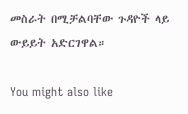መስራት በሚቻልባቸው ጉዳዮች ላይ ውይይት አድርገዋል።

You might also like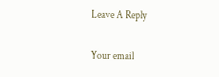Leave A Reply

Your email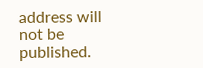address will not be published.